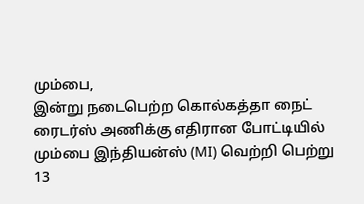மும்பை,
இன்று நடைபெற்ற கொல்கத்தா நைட் ரைடர்ஸ் அணிக்கு எதிரான போட்டியில் மும்பை இந்தியன்ஸ் (MI) வெற்றி பெற்று 13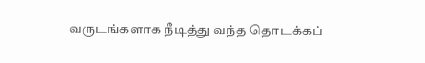வருடங்களாக நீடித்து வந்த தொடக்கப்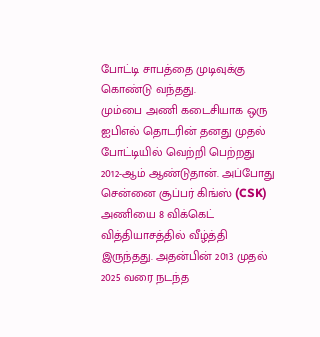போட்டி சாபத்தை முடிவுக்கு கொண்டு வந்தது.
மும்பை அணி கடைசியாக ஒரு ஐபிஎல் தொடரின் தனது முதல் போட்டியில் வெற்றி பெற்றது 2012-ஆம் ஆண்டுதான். அப்போது சென்னை சூப்பர் கிங்ஸ் (CSK) அணியை 8 விக்கெட் வித்தியாசத்தில் வீழ்த்தி இருந்தது. அதன்பின் 2013 முதல் 2025 வரை நடந்த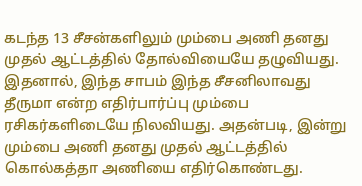கடந்த 13 சீசன்களிலும் மும்பை அணி தனது முதல் ஆட்டத்தில் தோல்வியையே தழுவியது.
இதனால், இந்த சாபம் இந்த சீசனிலாவது தீருமா என்ற எதிர்பார்ப்பு மும்பை ரசிகர்களிடையே நிலவியது. அதன்படி, இன்று மும்பை அணி தனது முதல் ஆட்டத்தில் கொல்கத்தா அணியை எதிர்கொண்டது.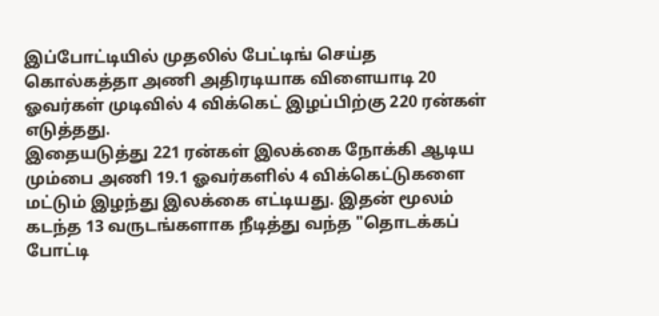இப்போட்டியில் முதலில் பேட்டிங் செய்த கொல்கத்தா அணி அதிரடியாக விளையாடி 20 ஓவர்கள் முடிவில் 4 விக்கெட் இழப்பிற்கு 220 ரன்கள் எடுத்தது.
இதையடுத்து 221 ரன்கள் இலக்கை நோக்கி ஆடிய மும்பை அணி 19.1 ஓவர்களில் 4 விக்கெட்டுகளை மட்டும் இழந்து இலக்கை எட்டியது. இதன் மூலம் கடந்த 13 வருடங்களாக நீடித்து வந்த "தொடக்கப் போட்டி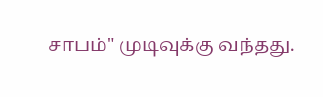சாபம்" முடிவுக்கு வந்தது.